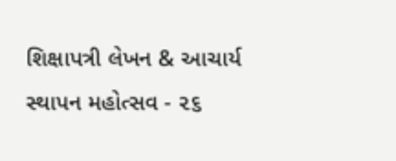શિક્ષાપત્રી લેખન & આચાર્ય સ્થાપન મહોત્સવ - ૨૬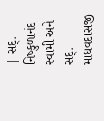| સદ્‌. નિષ્કુળાનંદ સ્વામી અને સદ્‌. માધવદાસજી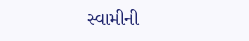સ્વામીની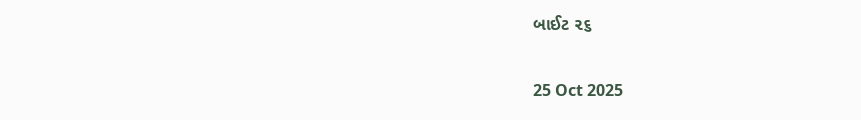બાઈટ ૨૬

25 Oct 2025